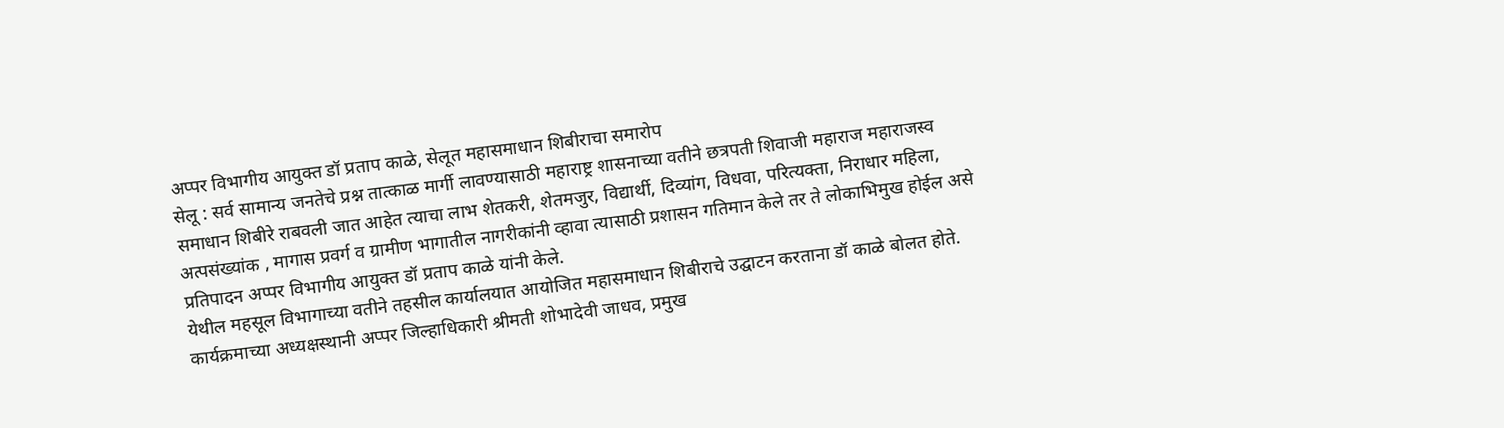अप्पर विभागीय आयुक्त डॉ प्रताप काळे, सेलूत महासमाधान शिबीराचा समारोप
सेलू : सर्व सामान्य जनतेचे प्रश्न तात्काळ मार्गी लावण्यासाठी महाराष्ट्र शासनाच्या वतीने छत्रपती शिवाजी महाराज महाराजस्व समाधान शिबीरे राबवली जात आहेत त्याचा लाभ शेतकरी, शेतमजुर, विद्यार्थी, दिव्यांग, विधवा, परित्यक्ता, निराधार महिला, अत्पसंख्यांक , मागास प्रवर्ग व ग्रामीण भागातील नागरीकांनी व्हावा त्यासाठी प्रशासन गतिमान केले तर ते लोकाभिमुख होईल असे प्रतिपादन अप्पर विभागीय आयुक्त डॉ प्रताप काळे यांनी केले.
येथील महसूल विभागाच्या वतीने तहसील कार्यालयात आयोजित महासमाधान शिबीराचे उद्घाटन करताना डॉ काळे बोलत होते. कार्यक्रमाच्या अध्यक्षस्थानी अप्पर जिल्हाधिकारी श्रीमती शोभादेवी जाधव, प्रमुख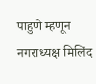पाहुणे म्हणून नगराध्यक्ष मिलिंद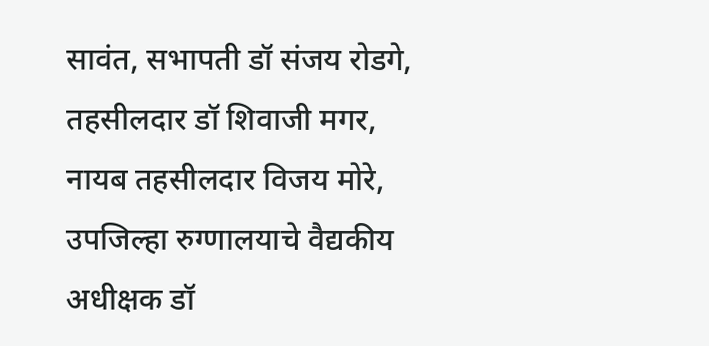सावंत, सभापती डॉ संजय रोडगे, तहसीलदार डॉ शिवाजी मगर, नायब तहसीलदार विजय मोरे, उपजिल्हा रुग्णालयाचे वैद्यकीय अधीक्षक डॉ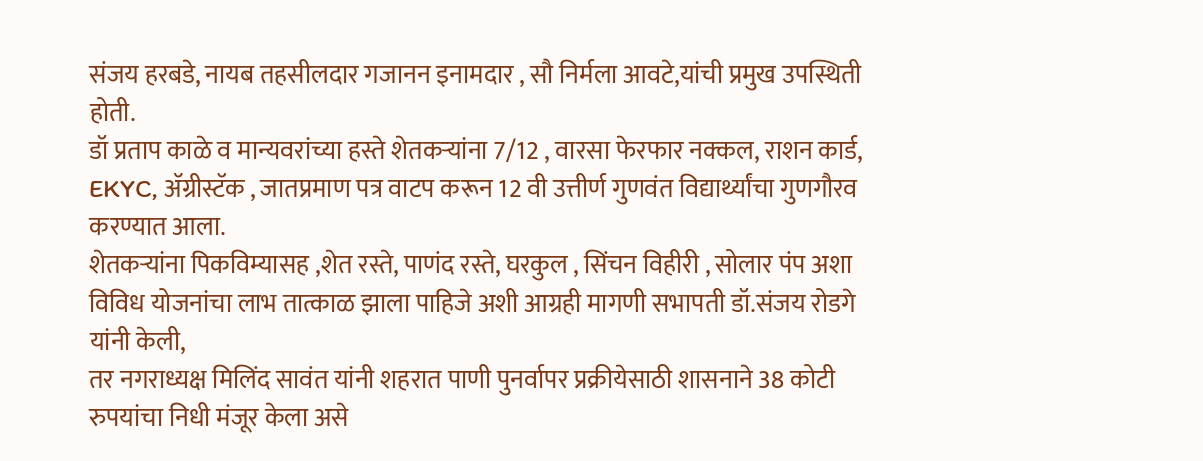संजय हरबडे, नायब तहसीलदार गजानन इनामदार , सौ निर्मला आवटे,यांची प्रमुख उपस्थिती होती.
डॉ प्रताप काळे व मान्यवरांच्या हस्ते शेतकऱ्यांना 7/12 , वारसा फेरफार नक्कल, राशन कार्ड, EKYC, ॲग्रीस्टॅक , जातप्रमाण पत्र वाटप करून 12 वी उत्तीर्ण गुणवंत विद्यार्थ्यांचा गुणगौरव करण्यात आला.
शेतकऱ्यांना पिकविम्यासह ,शेत रस्ते, पाणंद रस्ते, घरकुल , सिंचन विहीरी , सोलार पंप अशा विविध योजनांचा लाभ तात्काळ झाला पाहिजे अशी आग्रही मागणी सभापती डॉ.संजय रोडगे यांनी केली,
तर नगराध्यक्ष मिलिंद सावंत यांनी शहरात पाणी पुनर्वापर प्रक्रीयेसाठी शासनाने 38 कोटी रुपयांचा निधी मंजूर केला असे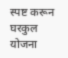स्पष्ट करून घरकुल योजना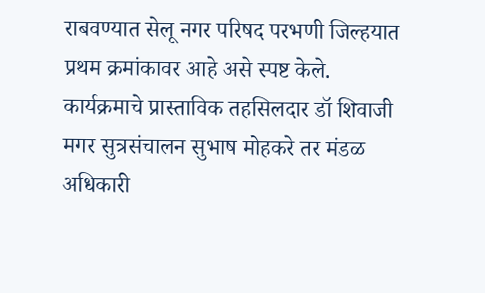राबवण्यात सेलू नगर परिषद परभणी जिल्हयात प्रथम क्रमांकावर आहे असे स्पष्ट केले.
कार्यक्रमाचे प्रास्ताविक तहसिलदार डॉ शिवाजी मगर सुत्रसंचालन सुभाष मोहकरे तर मंडळ अधिकारी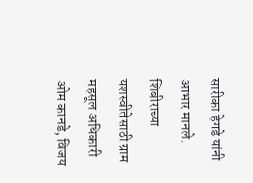सारीका हेगडे यांनी आभार मानले. शिबीराच्या यशस्वीतेसाठी ग्राम महसूल अधिकारी ओम कानडे, विजय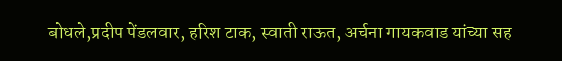बोधले,प्रदीप पेंडलवार, हरिश टाक, स्वाती राऊत, अर्चना गायकवाड यांच्या सह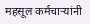महसूल कर्मचाऱ्यांनी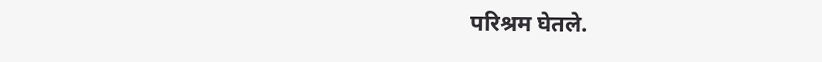परिश्रम घेतले.